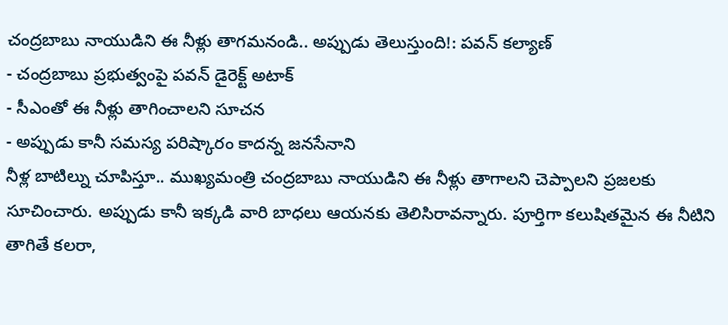చంద్రబాబు నాయుడిని ఈ నీళ్లు తాగమనండి.. అప్పుడు తెలుస్తుంది!: పవన్ కల్యాణ్
- చంద్రబాబు ప్రభుత్వంపై పవన్ డైరెక్ట్ అటాక్
- సీఎంతో ఈ నీళ్లు తాగించాలని సూచన
- అప్పుడు కానీ సమస్య పరిష్కారం కాదన్న జనసేనాని
నీళ్ల బాటిల్ను చూపిస్తూ.. ముఖ్యమంత్రి చంద్రబాబు నాయుడిని ఈ నీళ్లు తాగాలని చెప్పాలని ప్రజలకు సూచించారు. అప్పుడు కానీ ఇక్కడి వారి బాధలు ఆయనకు తెలిసిరావన్నారు. పూర్తిగా కలుషితమైన ఈ నీటిని తాగితే కలరా,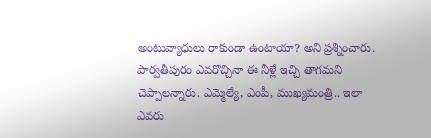అంటువ్యాధులు రాకుండా ఉంటాయా? అని ప్రశ్నించారు. పార్వతీపురం ఎవరొచ్చినా ఈ నీళ్లే ఇచ్చి తాగమని చెప్పాలన్నారు. ఎమ్మెల్యే, ఎంపీ, ముఖ్యమంత్రి.. ఇలా ఎవరు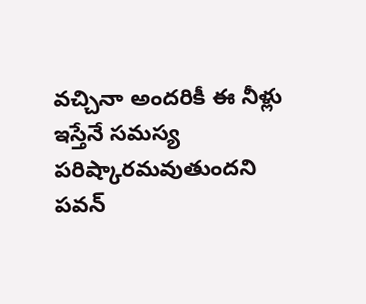వచ్చినా అందరికీ ఈ నీళ్లు ఇస్తేనే సమస్య పరిష్కారమవుతుందని పవన్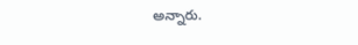అన్నారు.